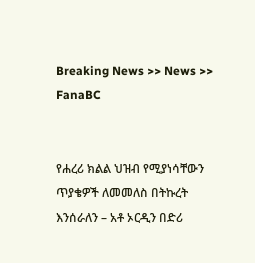Breaking News >> News >> FanaBC


የሐረሪ ክልል ህዝብ የሚያነሳቸውን ጥያቄዎች ለመመለስ በትኩረት እንሰራለን – አቶ ኦርዲን በድሪ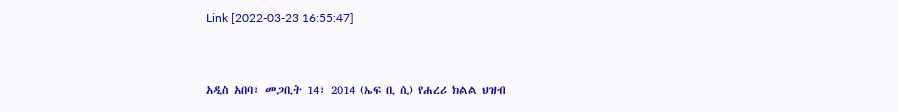Link [2022-03-23 16:55:47]



አዲስ አበባ፣ መጋቢት 14፣ 2014 (ኤፍ ቢ ሲ) የሐረሪ ክልል ህዝብ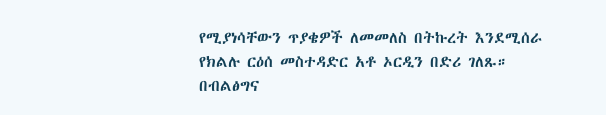የሚያነሳቸውን ጥያቄዎች ለመመለስ በትኩረት እንደሚሰራ የክልሉ ርዕሰ መስተዳድር አቶ ኦርዲን በድሪ ገለጹ። በብልፅግና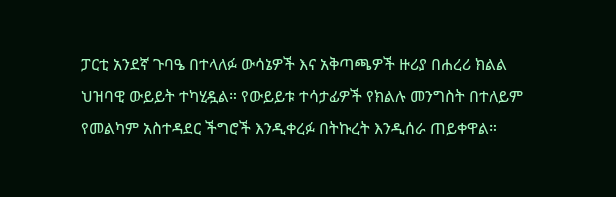ፓርቲ አንደኛ ጉባዔ በተላለፉ ውሳኔዎች እና አቅጣጫዎች ዙሪያ በሐረሪ ክልል ህዝባዊ ውይይት ተካሂዷል። የውይይቱ ተሳታፊዎች የክልሉ መንግስት በተለይም የመልካም አስተዳደር ችግሮች እንዲቀረፉ በትኩረት እንዲሰራ ጠይቀዋል።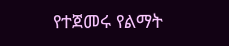የተጀመሩ የልማት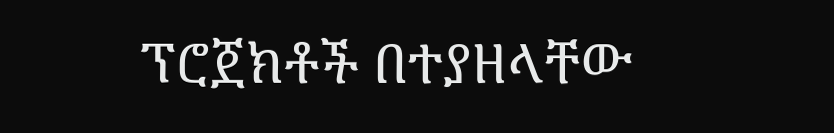ፕሮጀክቶች በተያዘላቸው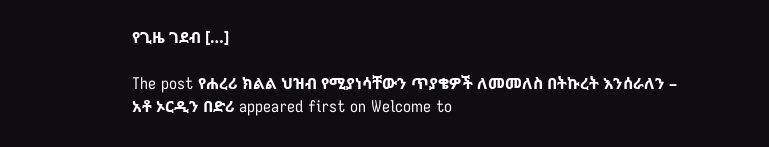የጊዜ ገደብ […]

The post የሐረሪ ክልል ህዝብ የሚያነሳቸውን ጥያቄዎች ለመመለስ በትኩረት እንሰራለን – አቶ ኦርዲን በድሪ appeared first on Welcome to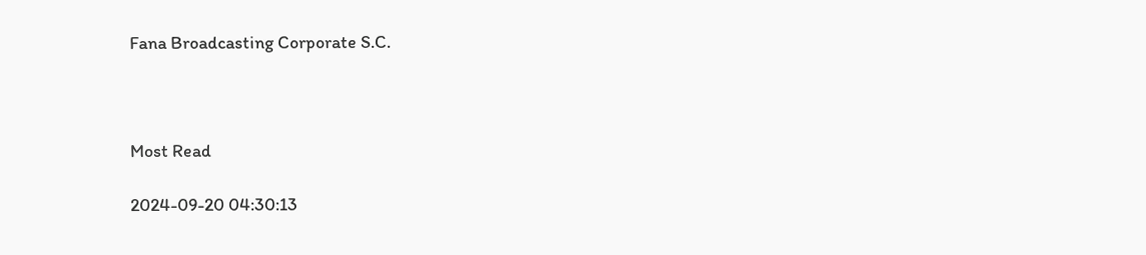Fana Broadcasting Corporate S.C.



Most Read

2024-09-20 04:30:13